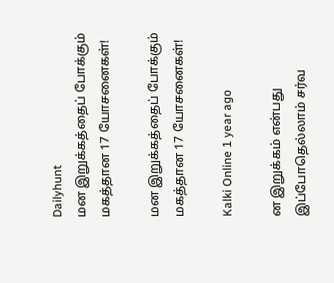Dailyhunt
மன இறுக்கத்தைப் போக்கும் மகத்தான 17 யோசனைகள்!

மன இறுக்கத்தைப் போக்கும் மகத்தான 17 யோசனைகள்!

Kalki Online 1 year ago

ன இறுக்கம் என்பது இப்போதெல்லாம் சர்வ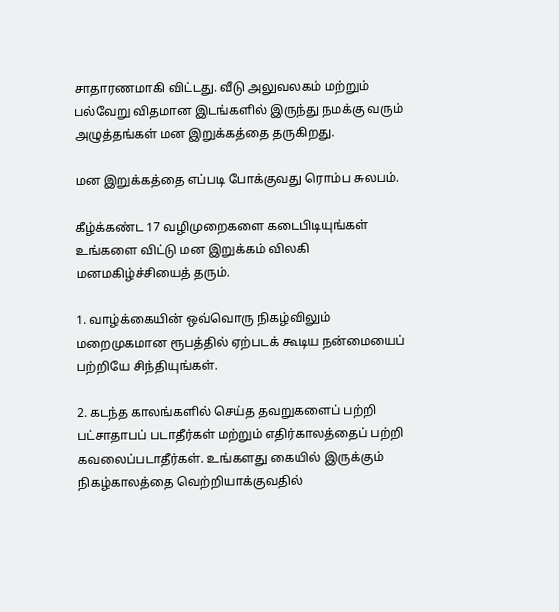சாதாரணமாகி விட்டது. வீடு அலுவலகம் மற்றும் பல்வேறு விதமான இடங்களில் இருந்து நமக்கு வரும் அழுத்தங்கள் மன இறுக்கத்தை தருகிறது.

மன இறுக்கத்தை எப்படி போக்குவது ரொம்ப சுலபம்.

கீழ்க்கண்ட 17 வழிமுறைகளை கடைபிடியுங்கள் உங்களை விட்டு மன இறுக்கம் விலகி மனமகிழ்ச்சியைத் தரும்.

1. வாழ்க்கையின் ஒவ்வொரு நிகழ்விலும் மறைமுகமான ரூபத்தில் ஏற்படக் கூடிய நன்மையைப் பற்றியே சிந்தியுங்கள்.

2. கடந்த காலங்களில் செய்த தவறுகளைப் பற்றி பட்சாதாபப் படாதீர்கள் மற்றும் எதிர்காலத்தைப் பற்றி கவலைப்படாதீர்கள். உங்களது கையில் இருக்கும் நிகழ்காலத்தை வெற்றியாக்குவதில்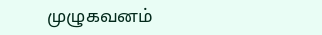முழுகவனம்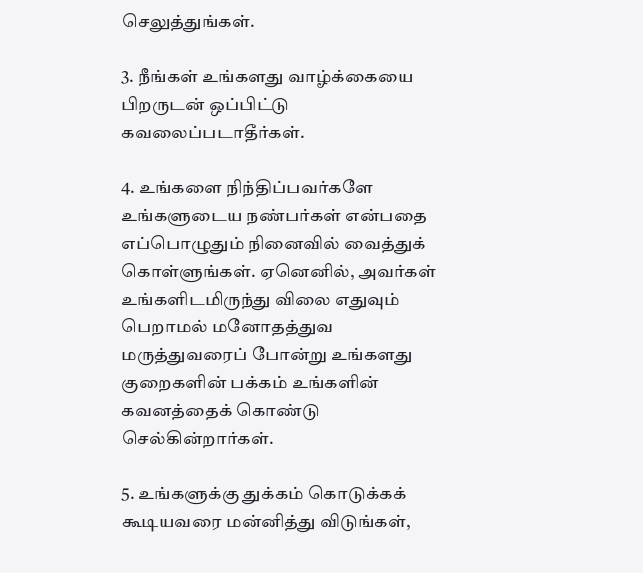செலுத்துங்கள்.

3. நீங்கள் உங்களது வாழ்க்கையை பிறருடன் ஒப்பிட்டு கவலைப்படாதீர்கள்.

4. உங்களை நிந்திப்பவர்களே உங்களுடைய நண்பர்கள் என்பதை எப்பொழுதும் நினைவில் வைத்துக் கொள்ளுங்கள். ஏனெனில், அவர்கள் உங்களிடமிருந்து விலை எதுவும் பெறாமல் மனோதத்துவ மருத்துவரைப் போன்று உங்களது குறைகளின் பக்கம் உங்களின் கவனத்தைக் கொண்டு செல்கின்றார்கள்.

5. உங்களுக்கு துக்கம் கொடுக்கக் கூடியவரை மன்னித்து விடுங்கள்,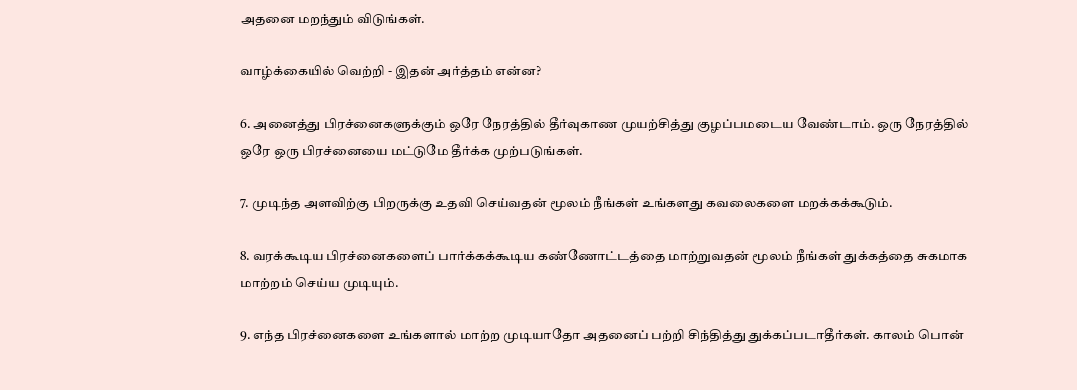அதனை மறந்தும் விடுங்கள்.

வாழ்க்கையில் வெற்றி - இதன் அர்த்தம் என்ன?

6. அனைத்து பிரச்னைகளுக்கும் ஒரே நேரத்தில் தீர்வுகாண முயற்சித்து குழப்பமடைய வேண்டாம். ஒரு நேரத்தில் ஒரே ஒரு பிரச்னையை மட்டுமே தீர்க்க முற்படுங்கள்.

7. முடிந்த அளவிற்கு பிறருக்கு உதவி செய்வதன் மூலம் நீங்கள் உங்களது கவலைகளை மறக்கக்கூடும்.

8. வரக்கூடிய பிரச்னைகளைப் பார்க்கக்கூடிய கண்ணோட்டத்தை மாற்றுவதன் மூலம் நீங்கள் துக்கத்தை சுகமாக மாற்றம் செய்ய முடியும்.

9. எந்த பிரச்னைகளை உங்களால் மாற்ற முடியாதோ அதனைப் பற்றி சிந்தித்து துக்கப்படாதீர்கள். காலம் பொன்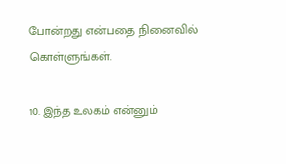போன்றது என்பதை நினைவில் கொள்ளுங்கள்.

10. இந்த உலகம் என்னும்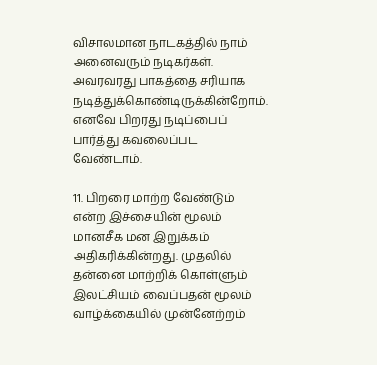விசாலமான நாடகத்தில் நாம் அனைவரும் நடிகர்கள். அவரவரது பாகத்தை சரியாக நடித்துக்கொண்டிருக்கின்றோம். எனவே பிறரது நடிப்பைப் பார்த்து கவலைப்பட வேண்டாம்.

11. பிறரை மாற்ற வேண்டும் என்ற இச்சையின் மூலம் மானசீக மன இறுக்கம் அதிகரிக்கின்றது. முதலில் தன்னை மாற்றிக் கொள்ளும் இலட்சியம் வைப்பதன் மூலம் வாழ்க்கையில் முன்னேற்றம்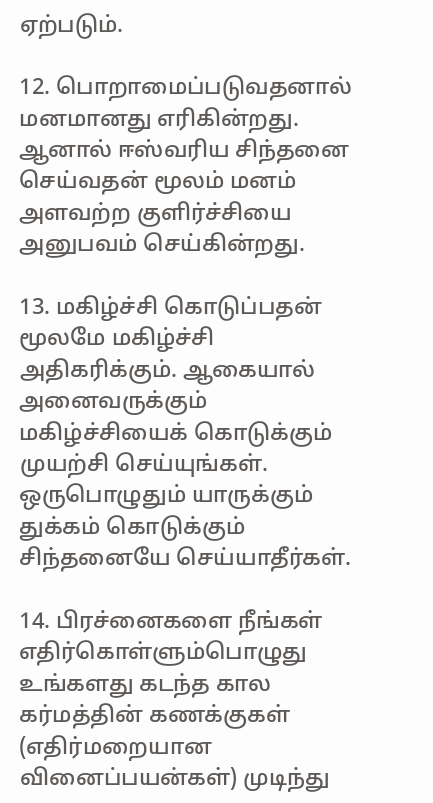ஏற்படும்.

12. பொறாமைப்படுவதனால் மனமானது எரிகின்றது. ஆனால் ஈஸ்வரிய சிந்தனை செய்வதன் மூலம் மனம் அளவற்ற குளிர்ச்சியை அனுபவம் செய்கின்றது.

13. மகிழ்ச்சி கொடுப்பதன் மூலமே மகிழ்ச்சி அதிகரிக்கும். ஆகையால் அனைவருக்கும் மகிழ்ச்சியைக் கொடுக்கும் முயற்சி செய்யுங்கள். ஒருபொழுதும் யாருக்கும் துக்கம் கொடுக்கும் சிந்தனையே செய்யாதீர்கள்.

14. பிரச்னைகளை நீங்கள் எதிர்கொள்ளும்பொழுது உங்களது கடந்த கால கர்மத்தின் கணக்குகள் (எதிர்மறையான வினைப்பயன்கள்) முடிந்து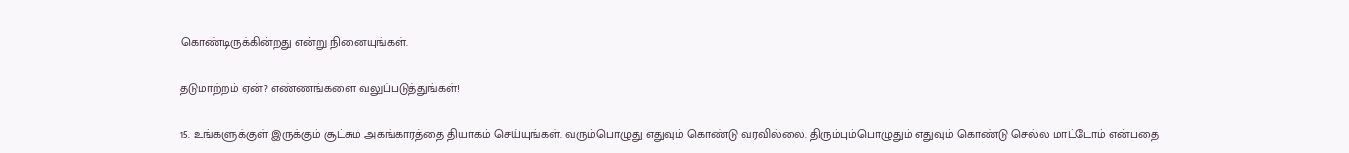கொண்டிருக்கின்றது என்று நினையுங்கள்.

தடுமாற்றம் ஏன்? எண்ணங்களை வலுப்படுத்துங்கள்!

15. உங்களுக்குள் இருக்கும் சூட்சும அகங்காரத்தை தியாகம் செய்யுங்கள். வரும்பொழுது எதுவும் கொண்டு வரவில்லை. திரும்பும்பொழுதும் எதுவும் கொண்டு செல்ல மாட்டோம் என்பதை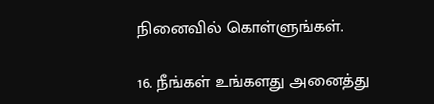நினைவில் கொள்ளுங்கள்.

16. நீங்கள் உங்களது அனைத்து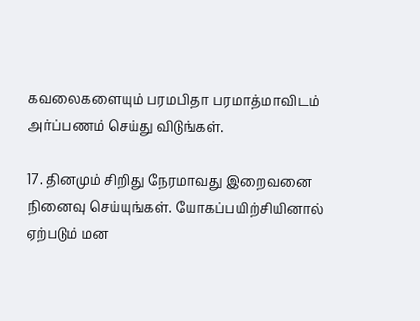கவலைகளையும் பரமபிதா பரமாத்மாவிடம் அர்ப்பணம் செய்து விடுங்கள்.

17. தினமும் சிறிது நேரமாவது இறைவனை நினைவு செய்யுங்கள். யோகப்பயிற்சியினால் ஏற்படும் மன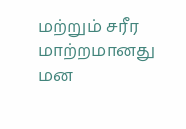மற்றும் சரீர மாற்றமானது மன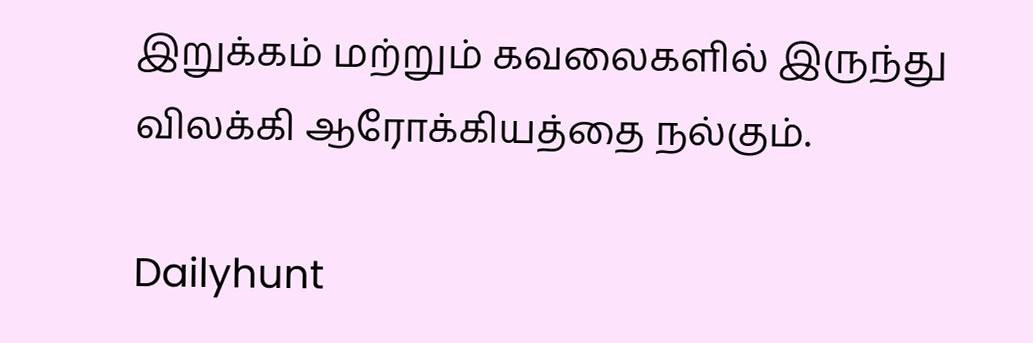இறுக்கம் மற்றும் கவலைகளில் இருந்து விலக்கி ஆரோக்கியத்தை நல்கும்.

Dailyhunt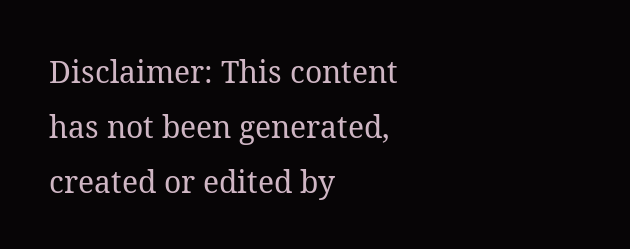Disclaimer: This content has not been generated, created or edited by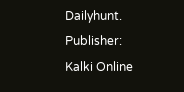Dailyhunt. Publisher: Kalki Online